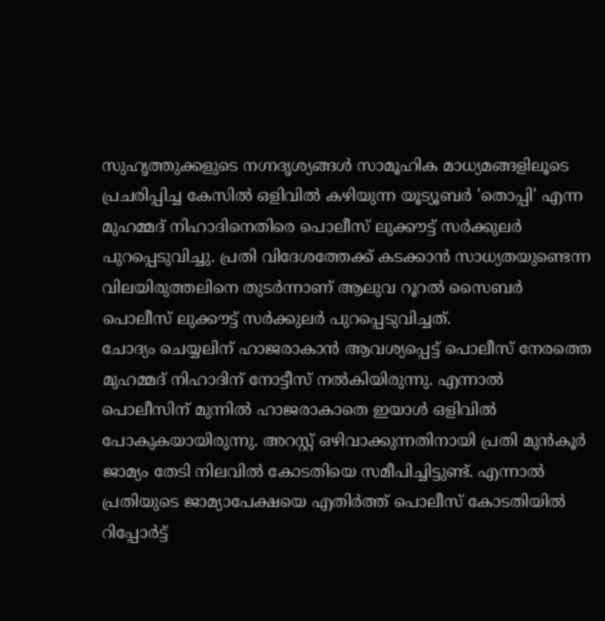സുഹൃത്തുക്കളുടെ നഗ്നദൃശ്യങ്ങൾ സാമൂഹിക മാധ്യമങ്ങളിലൂടെ പ്രചരിപ്പിച്ച കേസിൽ ഒളിവിൽ കഴിയുന്ന യൂട്യൂബർ 'തൊപ്പി' എന്ന മുഹമ്മദ് നിഹാദിനെതിരെ പൊലീസ് ലുക്കൗട്ട് സർക്കുലർ പുറപ്പെടുവിച്ചു. പ്രതി വിദേശത്തേക്ക് കടക്കാൻ സാധ്യതയുണ്ടെന്ന വിലയിരുത്തലിനെ തുടർന്നാണ് ആലുവ റൂറൽ സൈബർ പൊലീസ് ലുക്കൗട്ട് സർക്കുലർ പുറപ്പെടുവിച്ചത്.
ചോദ്യം ചെയ്യലിന് ഹാജരാകാൻ ആവശ്യപ്പെട്ട് പൊലീസ് നേരത്തെ മുഹമ്മദ് നിഹാദിന് നോട്ടീസ് നൽകിയിരുന്നു. എന്നാൽ പൊലീസിന് മുന്നിൽ ഹാജരാകാതെ ഇയാൾ ഒളിവിൽ പോകുകയായിരുന്നു. അറസ്റ്റ് ഒഴിവാക്കുന്നതിനായി പ്രതി മുൻകൂർ ജാമ്യം തേടി നിലവിൽ കോടതിയെ സമീപിച്ചിട്ടുണ്ട്. എന്നാൽ പ്രതിയുടെ ജാമ്യാപേക്ഷയെ എതിർത്ത് പൊലീസ് കോടതിയിൽ റിപ്പോർട്ട്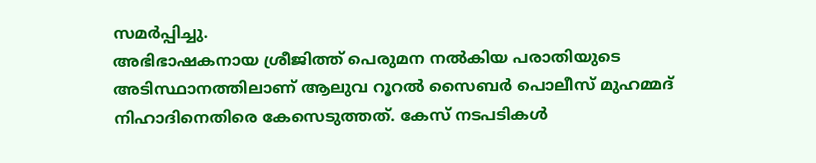സമർപ്പിച്ചു.
അഭിഭാഷകനായ ശ്രീജിത്ത് പെരുമന നൽകിയ പരാതിയുടെ അടിസ്ഥാനത്തിലാണ് ആലുവ റൂറൽ സൈബർ പൊലീസ് മുഹമ്മദ് നിഹാദിനെതിരെ കേസെടുത്തത്. കേസ് നടപടികൾ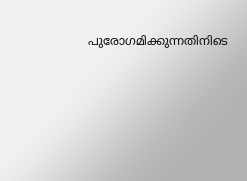പുരോഗമിക്കുന്നതിനിടെ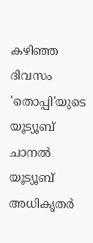കഴിഞ്ഞ ദിവസം 'തൊപ്പി'യുടെ യൂട്യൂബ് ചാനൽ യൂട്യൂബ് അധികൃതർ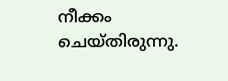നീക്കം ചെയ്തിരുന്നു.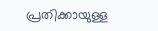പ്രതിക്കായുള്ള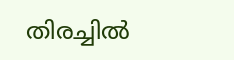തിരച്ചിൽ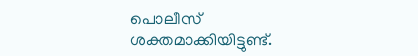പൊലീസ് ശക്തമാക്കിയിട്ടുണ്ട്.